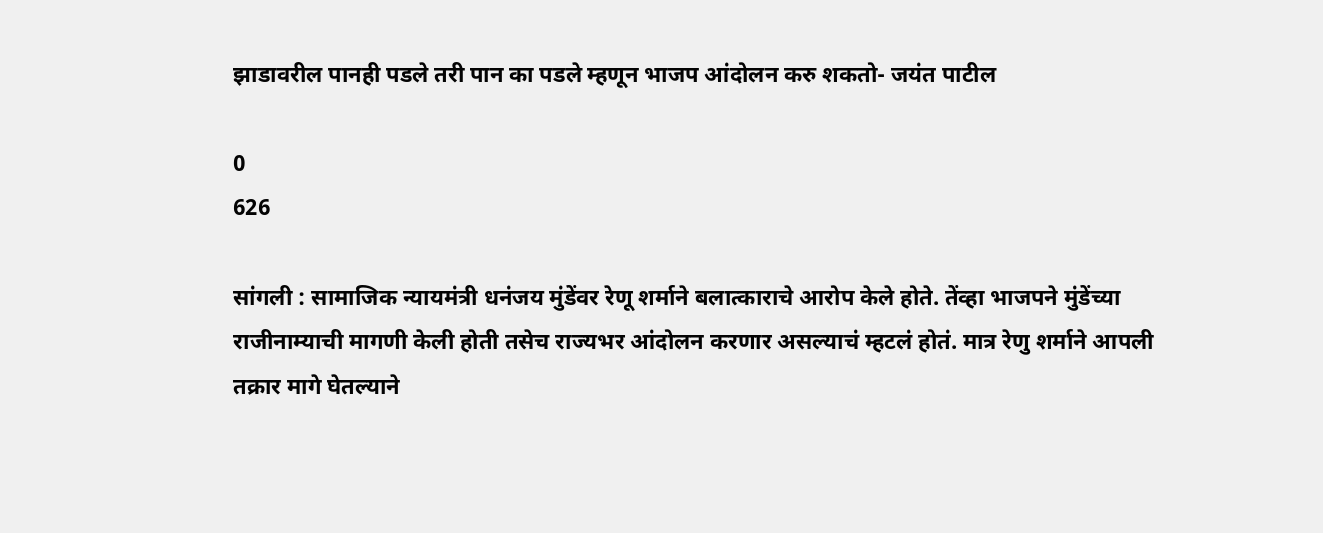झाडावरील पानही पडले तरी पान का पडले म्हणून भाजप आंदोलन करु शकतो- जयंत पाटील

0
626

सांगली : सामाजिक न्यायमंत्री धनंजय मुंडेंवर रेणू शर्माने बलात्काराचे आरोप केले होते. तेंव्हा भाजपने मुंडेंच्या राजीनाम्याची मागणी केली होती तसेच राज्यभर आंदोलन करणार असल्याचं म्हटलं होतं. मात्र रेणु शर्माने आपली तक्रार मागे घेतल्याने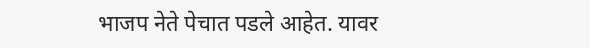भाजप नेते पेचात पडले आहेत. यावर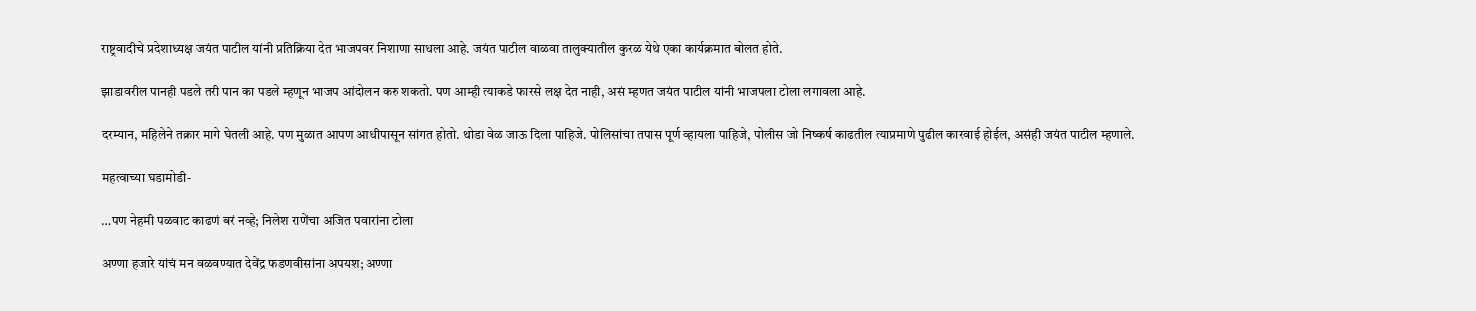राष्ट्रवादीचे प्रदेशाध्यक्ष जयंत पाटील यांनी प्रतिक्रिया देत भाजपवर निशाणा साधला आहे. जयंत पाटील वाळवा तालुक्यातील कुरळ येथे एका कार्यक्रमात बोलत होते.

झाडावरील पानही पडले तरी पान का पडले म्हणून भाजप आंदोलन करु शकतो. पण आम्ही त्याकडे फारसे लक्ष देत नाही, असं म्हणत जयंत पाटील यांनी भाजपला टोला लगावला आहे.

दरम्यान, महिलेने तक्रार मागे घेतली आहे. पण मुळात आपण आधीपासून सांगत होतो. थोडा वेळ जाऊ दिला पाहिजे. पोलिसांचा तपास पूर्ण व्हायला पाहिजे, पोलीस जो निष्कर्ष काढतील त्याप्रमाणे पुढील कारवाई होईल, असंही जयंत पाटील म्हणाले.

महत्वाच्या घडामोडी-

…पण नेहमी पळवाट काढणं बरं नव्हे; निलेश राणेंचा अजित पवारांना टोला

अण्णा हजारे यांचं मन वळवण्यात देवेंद्र फडणवीसांना अपयश; अण्णा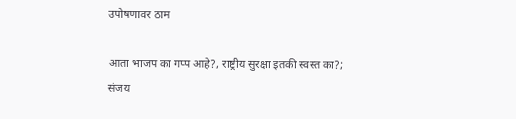उपोषणावर ठाम

आता भाजप का गप्प आहे?, राष्ट्रीय सुरक्षा इतकी स्वस्त का?; संजय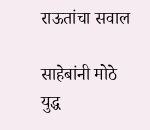राऊतांचा सवाल

साहेबांनी मोठे युद्ध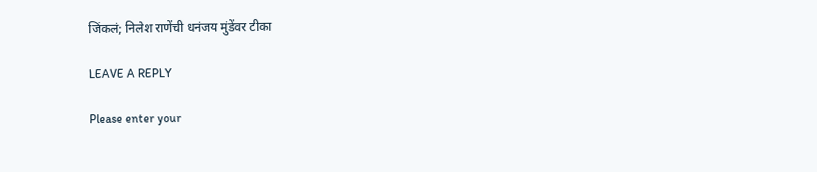जिंकलं; निलेश राणेंची धनंजय मुंडेंवर टीका

LEAVE A REPLY

Please enter your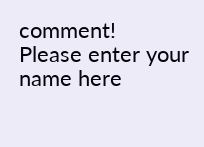comment!
Please enter your name here